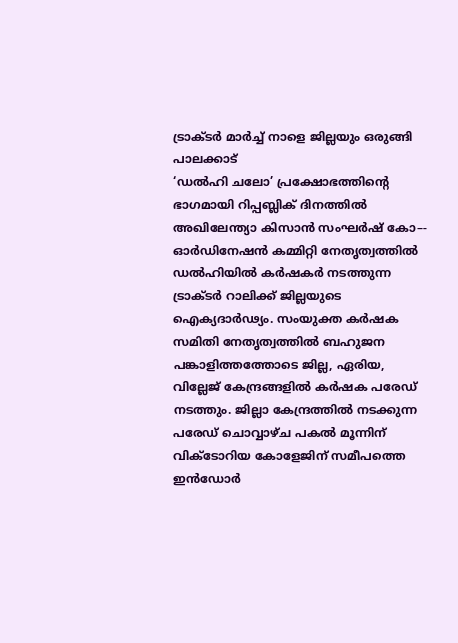ട്രാക്ടർ മാർച്ച് നാളെ ജില്ലയും ഒരുങ്ങി
പാലക്കാട്
‘ഡൽഹി ചലോ’ പ്രക്ഷോഭത്തിന്റെ ഭാഗമായി റിപ്പബ്ലിക് ദിനത്തിൽ അഖിലേന്ത്യാ കിസാൻ സംഘർഷ് കോ–- ഓർഡിനേഷൻ കമ്മിറ്റി നേതൃത്വത്തിൽ ഡൽഹിയിൽ കർഷകർ നടത്തുന്ന ട്രാക്ടർ റാലിക്ക് ജില്ലയുടെ ഐക്യദാർഢ്യം. സംയുക്ത കർഷക സമിതി നേതൃത്വത്തിൽ ബഹുജന പങ്കാളിത്തത്തോടെ ജില്ല, ഏരിയ, വില്ലേജ് കേന്ദ്രങ്ങളിൽ കർഷക പരേഡ് നടത്തും. ജില്ലാ കേന്ദ്രത്തിൽ നടക്കുന്ന പരേഡ് ചൊവ്വാഴ്ച പകൽ മൂന്നിന് വിക്ടോറിയ കോളേജിന് സമീപത്തെ ഇൻഡോർ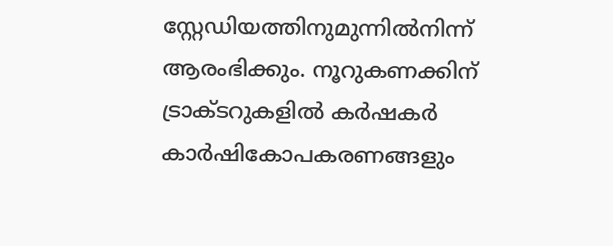സ്റ്റേഡിയത്തിനുമുന്നിൽനിന്ന് ആരംഭിക്കും. നൂറുകണക്കിന് ട്രാക്ടറുകളിൽ കർഷകർ കാർഷികോപകരണങ്ങളും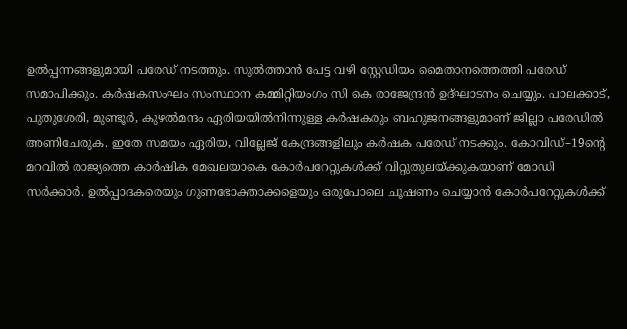ഉൽപ്പന്നങ്ങളുമായി പരേഡ് നടത്തും. സുൽത്താൻ പേട്ട വഴി സ്റ്റേഡിയം മൈതാനത്തെത്തി പരേഡ് സമാപിക്കും. കർഷകസംഘം സംസ്ഥാന കമ്മിറ്റിയംഗം സി കെ രാജേന്ദ്രൻ ഉദ്ഘാടനം ചെയ്യും. പാലക്കാട്, പുതുശേരി, മുണ്ടൂർ, കുഴൽമന്ദം ഏരിയയിൽനിന്നുള്ള കർഷകരും ബഹുജനങ്ങളുമാണ് ജില്ലാ പരേഡിൽ അണിചേരുക. ഇതേ സമയം ഏരിയ, വില്ലേജ് കേന്ദ്രങ്ങളിലും കർഷക പരേഡ് നടക്കും. കോവിഡ്–19ന്റെ മറവിൽ രാജ്യത്തെ കാർഷിക മേഖലയാകെ കോർപറേറ്റുകൾക്ക് വിറ്റുതുലയ്ക്കുകയാണ് മോഡി സർക്കാർ. ഉൽപ്പാദകരെയും ഗുണഭോക്താക്കളെയും ഒരുപോലെ ചൂഷണം ചെയ്യാൻ കോർപറേറ്റുകൾക്ക്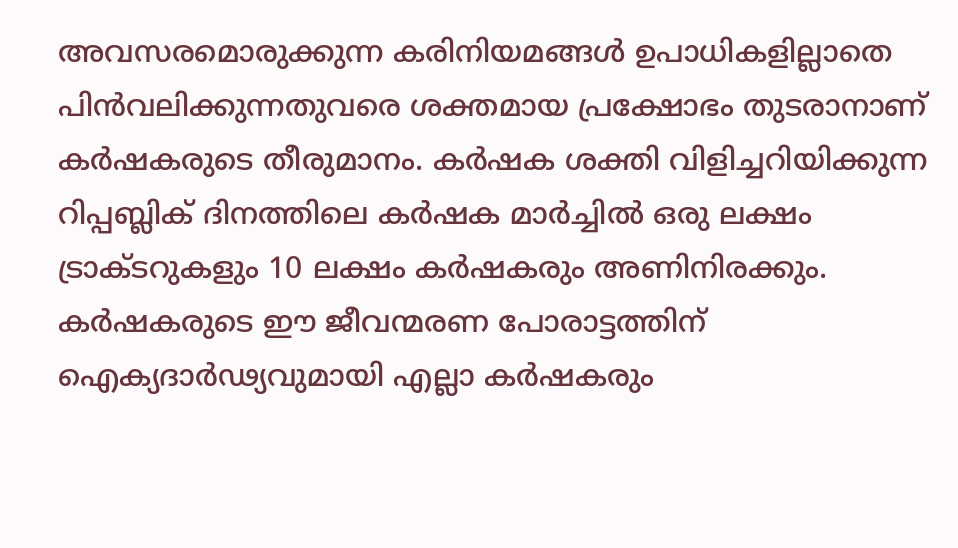അവസരമൊരുക്കുന്ന കരിനിയമങ്ങൾ ഉപാധികളില്ലാതെ പിൻവലിക്കുന്നതുവരെ ശക്തമായ പ്രക്ഷോഭം തുടരാനാണ് കർഷകരുടെ തീരുമാനം. കർഷക ശക്തി വിളിച്ചറിയിക്കുന്ന റിപ്പബ്ലിക് ദിനത്തിലെ കർഷക മാർച്ചിൽ ഒരു ലക്ഷം ട്രാക്ടറുകളും 10 ലക്ഷം കർഷകരും അണിനിരക്കും. കർഷകരുടെ ഈ ജീവന്മരണ പോരാട്ടത്തിന് ഐക്യദാർഢ്യവുമായി എല്ലാ കർഷകരും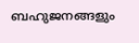ബഹുജനങ്ങളും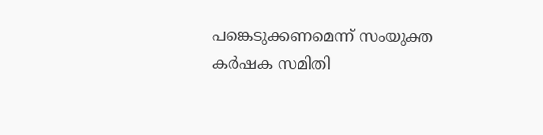പങ്കെടുക്കണമെന്ന് സംയുക്ത കർഷക സമിതി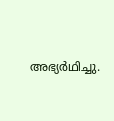അഭ്യർഥിച്ചു.